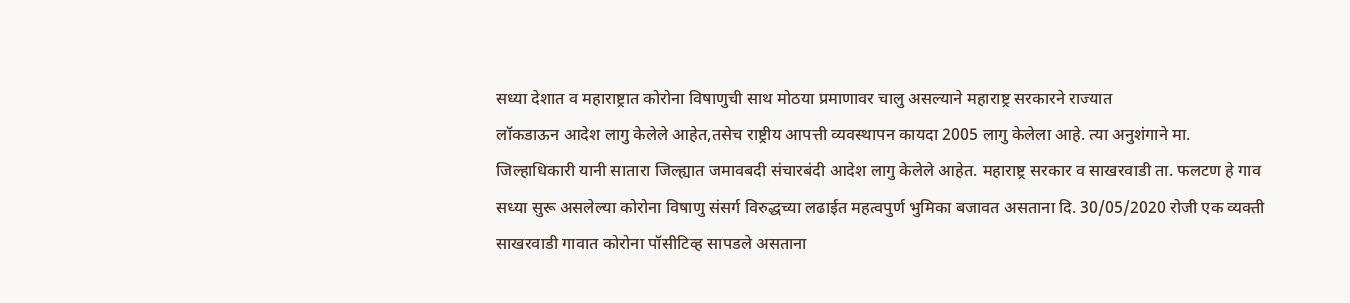सध्या देशात व महाराष्ट्रात कोरोना विषाणुची साथ मोठया प्रमाणावर चालु असल्याने महाराष्ट्र सरकारने राज्यात
लॉकडाऊन आदेश लागु केलेले आहेत,तसेच राष्ट्रीय आपत्ती व्यवस्थापन कायदा 2005 लागु केलेला आहे. त्या अनुशंगाने मा. जिल्हाधिकारी यानी सातारा जिल्ह्यात जमावबदी संचारबंदी आदेश लागु केलेले आहेत. महाराष्ट्र सरकार व साखरवाडी ता. फलटण हे गाव सध्या सुरू असलेल्या कोरोना विषाणु संसर्ग विरुद्धच्या लढाईत महत्वपुर्ण भुमिका बजावत असताना दि. 30/05/2020 रोजी एक व्यक्ती
साखरवाडी गावात कोरोना पॉसीटिव्ह सापडले असताना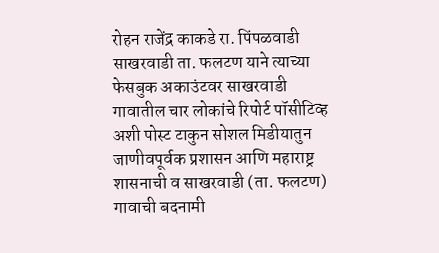रोहन राजेंद्र काकडे रा. पिंपळवाडी साखरवाडी ता. फलटण याने त्याच्या फेसबुक अकाउंटवर साखरवाडी गावातील चार लोकांचे रिपोर्ट पॉसीटिव्ह अशी पोस्ट टाकुन सोशल मिडीयातुन जाणीवपूर्वक प्रशासन आणि महाराष्ट्र शासनाची व साखरवाडी (ता. फलटण) गावाची बदनामी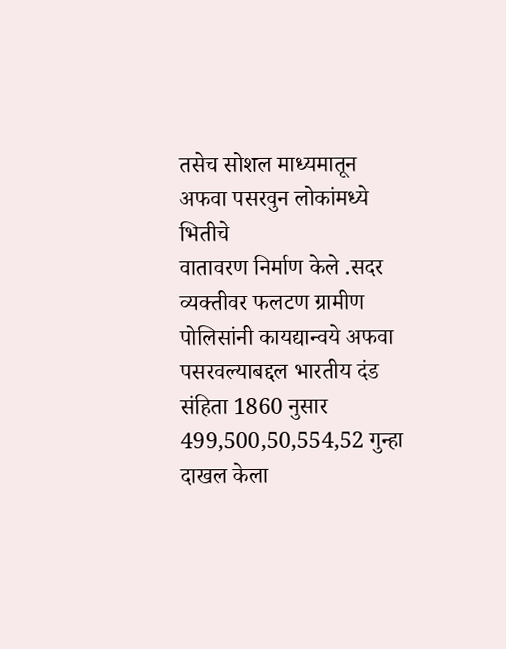तसेच सोशल माध्यमातून अफवा पसरवुन लोकांमध्ये भितीचे
वातावरण निर्माण केले .सदर व्यक्तीवर फलटण ग्रामीण पोलिसांनी कायद्यान्वये अफवा पसरवल्याबद्दल भारतीय दंड संहिता 1860 नुसार 499,500,50,554,52 गुन्हा दाखल केला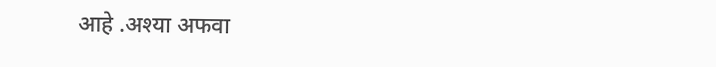आहे .अश्या अफवा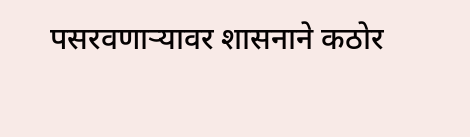पसरवणाऱ्यावर शासनाने कठोर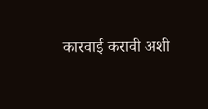कारवाई करावी अशी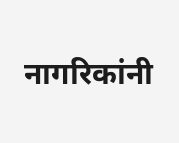नागरिकांनी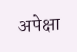अपेक्षा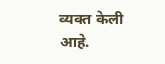व्यक्त केली आहे.